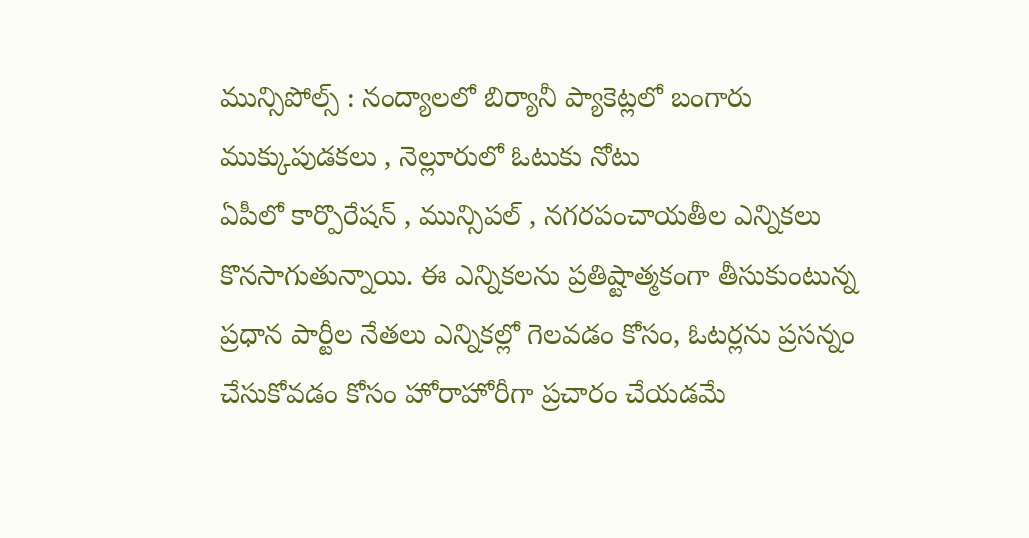మున్సిపోల్స్ : నంద్యాలలో బిర్యానీ ప్యాకెట్లలో బంగారు ముక్కుపుడకలు , నెల్లూరులో ఓటుకు నోటు
ఏపీలో కార్పొరేషన్ , మున్సిపల్ , నగరపంచాయతీల ఎన్నికలు కొనసాగుతున్నాయి. ఈ ఎన్నికలను ప్రతిష్టాత్మకంగా తీసుకుంటున్న ప్రధాన పార్టీల నేతలు ఎన్నికల్లో గెలవడం కోసం, ఓటర్లను ప్రసన్నం చేసుకోవడం కోసం హోరాహోరీగా ప్రచారం చేయడమే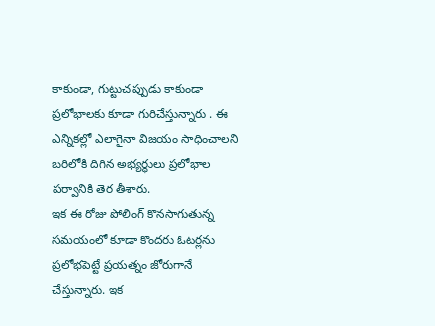కాకుండా, గుట్టుచప్పుడు కాకుండా ప్రలోభాలకు కూడా గురిచేస్తున్నారు . ఈ ఎన్నికల్లో ఎలాగైనా విజయం సాధించాలని బరిలోకి దిగిన అభ్యర్థులు ప్రలోభాల పర్వానికి తెర తీశారు.
ఇక ఈ రోజు పోలింగ్ కొనసాగుతున్న సమయంలో కూడా కొందరు ఓటర్లను ప్రలోభపెట్టే ప్రయత్నం జోరుగానే చేస్తున్నారు. ఇక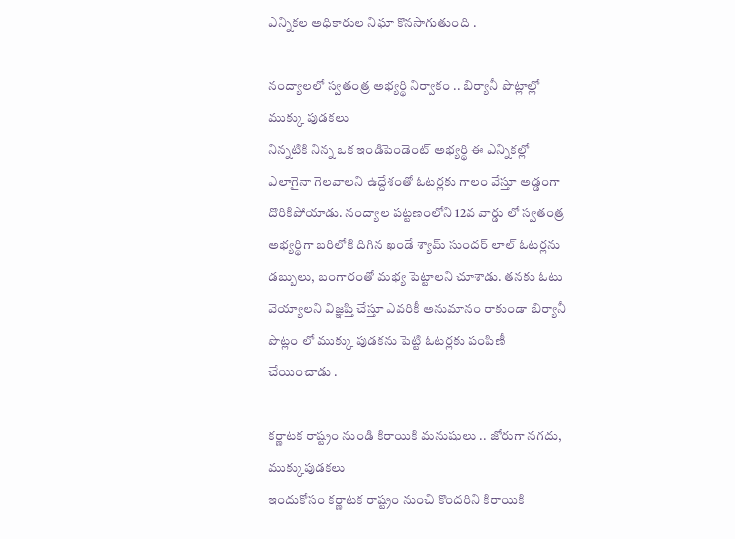ఎన్నికల అధికారుల నిఘా కొనసాగుతుంది .

నంద్యాలలో స్వతంత్ర అభ్యర్థి నిర్వాకం .. బిర్యానీ పొట్లాల్లో ముక్కు పుడకలు
నిన్నటికి నిన్న ఒక ఇండిపెండెంట్ అభ్యర్థి ఈ ఎన్నికల్లో ఎలాగైనా గెలవాలని ఉద్దేశంతో ఓటర్లకు గాలం వేస్తూ అడ్డంగా దొరికిపోయాడు. నంద్యాల పట్టణంలోని 12వ వార్డు లో స్వతంత్ర అభ్యర్థిగా బరిలోకి దిగిన ఖండే శ్యామ్ సుందర్ లాల్ ఓటర్లను డబ్బులు, బంగారంతో మభ్య పెట్టాలని చూశాడు. తనకు ఓటు వెయ్యాలని విజ్ఞప్తి చేస్తూ ఎవరికీ అనుమానం రాకుండా బిర్యానీ పొట్లం లో ముక్కు పుడకను పెట్టి ఓటర్లకు పంపిణీ చేయించాడు .

కర్ణాటక రాష్ట్రం నుండి కిరాయికి మనుషులు .. జోరుగా నగదు, ముక్కుపుడకలు
ఇందుకోసం కర్ణాటక రాష్ట్రం నుంచి కొందరిని కిరాయికి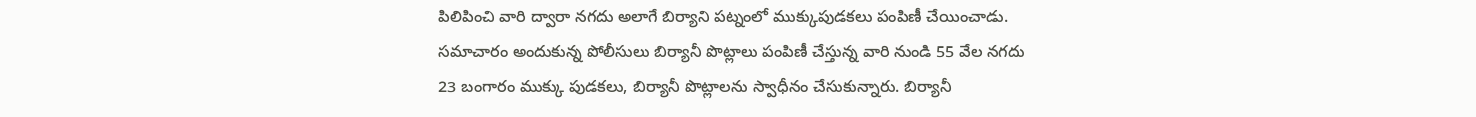పిలిపించి వారి ద్వారా నగదు అలాగే బిర్యాని పట్నంలో ముక్కుపుడకలు పంపిణీ చేయించాడు. సమాచారం అందుకున్న పోలీసులు బిర్యానీ పొట్లాలు పంపిణీ చేస్తున్న వారి నుండి 55 వేల నగదు 23 బంగారం ముక్కు పుడకలు, బిర్యానీ పొట్లాలను స్వాధీనం చేసుకున్నారు. బిర్యానీ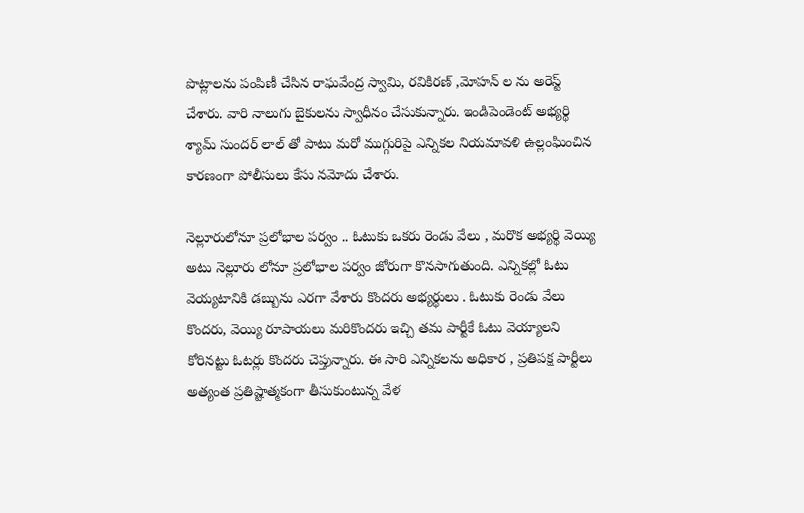పొట్లాలను పంపిణీ చేసిన రాఘవేంద్ర స్వామి, రవికిరణ్ ,మోహన్ ల ను అరెస్ట్ చేశారు. వారి నాలుగు బైకులను స్వాధీనం చేసుకున్నారు. ఇండిపెండెంట్ అభ్యర్థి శ్యామ్ సుందర్ లాల్ తో పాటు మరో ముగ్గురిపై ఎన్నికల నియమావళి ఉల్లంఘించిన కారణంగా పోలీసులు కేసు నమోదు చేశారు.

నెల్లూరులోనూ ప్రలోభాల పర్వం .. ఓటుకు ఒకరు రెండు వేలు , మరొక అభ్యర్థి వెయ్యి
అటు నెల్లూరు లోనూ ప్రలోభాల పర్వం జోరుగా కొనసాగుతుంది. ఎన్నికల్లో ఓటు వెయ్యటానికి డబ్బును ఎరగా వేశారు కొందరు అభ్యర్థులు . ఓటుకు రెండు వేలు కొందరు, వెయ్యి రూపాయలు మరికొందరు ఇచ్చి తమ పార్టీకే ఓటు వెయ్యాలని కోరినట్టు ఓటర్లు కొందరు చెప్తున్నారు. ఈ సారి ఎన్నికలను అధికార , ప్రతిపక్ష పార్టీలు అత్యంత ప్రతిష్టాత్మకంగా తీసుకుంటున్న వేళ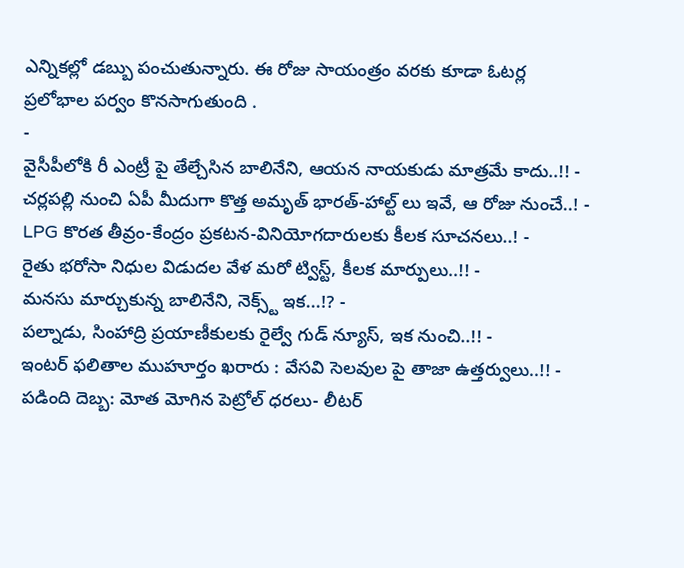ఎన్నికల్లో డబ్బు పంచుతున్నారు. ఈ రోజు సాయంత్రం వరకు కూడా ఓటర్ల ప్రలోభాల పర్వం కొనసాగుతుంది .
-
వైసీపీలోకి రీ ఎంట్రీ పై తేల్చేసిన బాలినేని, ఆయన నాయకుడు మాత్రమే కాదు..!! -
చర్లపల్లి నుంచి ఏపీ మీదుగా కొత్త అమృత్ భారత్-హాల్ట్ లు ఇవే, ఆ రోజు నుంచే..! -
LPG కొరత తీవ్రం-కేంద్రం ప్రకటన-వినియోగదారులకు కీలక సూచనలు..! -
రైతు భరోసా నిధుల విడుదల వేళ మరో ట్విస్ట్, కీలక మార్పులు..!! -
మనసు మార్చుకున్న బాలినేని, నెక్స్ట్ ఇక...!? -
పల్నాడు, సింహాద్రి ప్రయాణీకులకు రైల్వే గుడ్ న్యూస్, ఇక నుంచి..!! -
ఇంటర్ ఫలితాల ముహూర్తం ఖరారు : వేసవి సెలవుల పై తాజా ఉత్తర్వులు..!! -
పడింది దెబ్బ: మోత మోగిన పెట్రోల్ ధరలు- లీటర్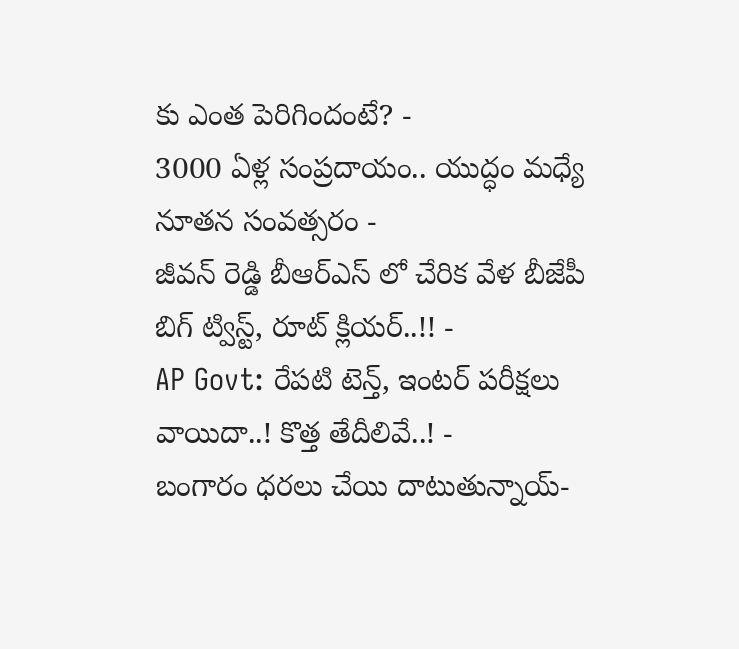కు ఎంత పెరిగిందంటే? -
3000 ఏళ్ల సంప్రదాయం.. యుద్ధం మధ్యే నూతన సంవత్సరం -
జీవన్ రెడ్డి బీఆర్ఎస్ లో చేరిక వేళ బీజేపీ బిగ్ ట్విస్ట్, రూట్ క్లియర్..!! -
AP Govt: రేపటి టెన్త్, ఇంటర్ పరీక్షలు వాయిదా..! కొత్త తేదీలివే..! -
బంగారం ధరలు చేయి దాటుతున్నాయ్-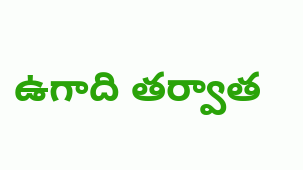ఉగాది తర్వాత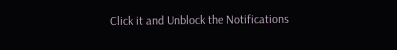Click it and Unblock the Notifications